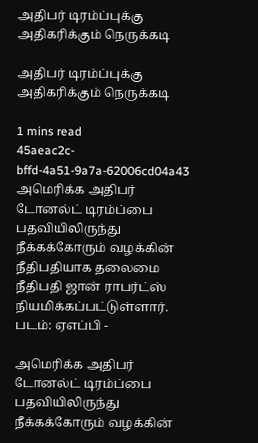அதிபர் டிரம்ப்புக்கு அதிகரிக்கும் நெருக்கடி

அதிபர் டிரம்ப்புக்கு அதிகரிக்கும் நெருக்கடி

1 mins read
45aeac2c-bffd-4a51-9a7a-62006cd04a43
அமெரிக்க அதிபர் டோனல்ட் டிரம்ப்பை பதவியிலிருந்து நீக்கக்கோரும் வழக்கின் நீதிபதியாக தலைமை நீதிபதி ஜான் ராபர்ட்ஸ் நியமிக்கப்பட்டுள்ளார். படம்: ஏஎப்பி -

அமெரிக்க அதிபர் டோனல்ட் டிரம்ப்பை பதவியிலிருந்து நீக்கக்கோரும் வழக்கின்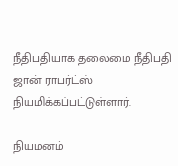நீதிபதியாக தலைமை நீதிபதி ஜான் ராபர்ட்ஸ் நியமிக்கப்பட்டுள்ளார்.

நியமனம்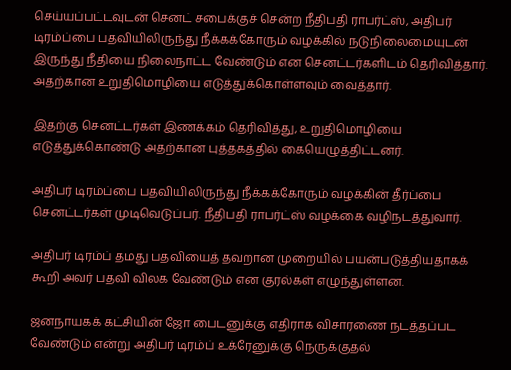செய்யப்பட்டவுடன் செனட் சபைக்குச் சென்ற நீதிபதி ராபர்ட்ஸ், அதிபர் டிரம்ப்பை பதவியிலிருந்து நீக்கக்கோரும் வழக்கில் நடுநிலைமையுடன் இருந்து நீதியை நிலைநாட்ட வேண்டும் என செனட்டர்களிடம் தெரிவித்தார். அதற்கான உறுதிமொழியை எடுத்துக்கொள்ளவும் வைத்தார்.

இதற்கு செனட்டர்கள் இணக்கம் தெரிவித்து, உறுதிமொழியை எடுத்துக்கொண்டு அதற்கான புத்தகத்தில் கையெழுத்திட்டனர்.

அதிபர் டிரம்ப்பை பதவியிலிருந்து நீக்கக்கோரும் வழக்கின் தீர்ப்பை செனட்டர்கள் முடிவெடுப்பர். நீதிபதி ராபர்ட்ஸ் வழக்கை வழிநடத்துவார்.

அதிபர் டிரம்ப் தமது பதவியைத் தவறான முறையில் பயன்படுத்தியதாகக் கூறி அவர் பதவி விலக வேண்டும் என குரல்கள் எழுந்துள்ளன.

ஜனநாயகக் கட்சியின் ஜோ பைடனுக்கு எதிராக விசாரணை நடத்தப்பட வேண்டும் என்று அதிபர் டிரம்ப் உக்ரேனுக்கு நெருக்குதல்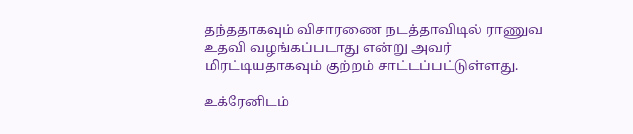தந்ததாகவும் விசாரணை நடத்தாவிடில் ராணுவ உதவி வழங்கப்படாது என்று அவர் மிரட்டியதாகவும் குற்றம் சாட்டப்பட்டுள்ளது.

உக்ரேனிடம்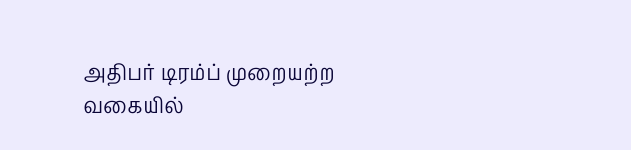அதிபர் டிரம்ப் முறையற்ற வகையில்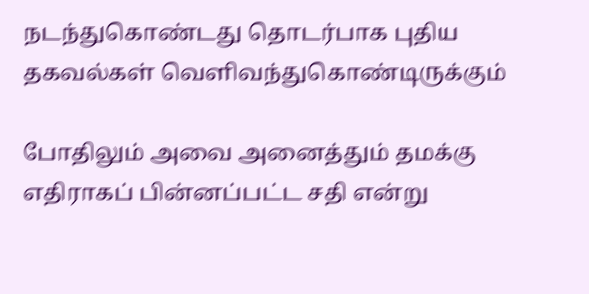நடந்துகொண்டது தொடர்பாக புதிய தகவல்கள் வெளிவந்துகொண்டிருக்கும்

போதிலும் அவை அனைத்தும் தமக்கு எதிராகப் பின்னப்பட்ட சதி என்று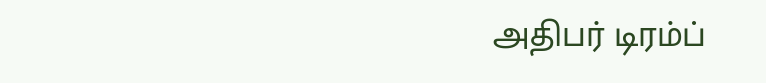அதிபர் டிரம்ப்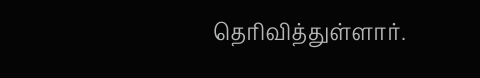தெரிவித்துள்ளார்.